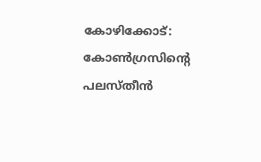കോഴിക്കോട്: കോൺഗ്രസിന്റെ പലസ്തീൻ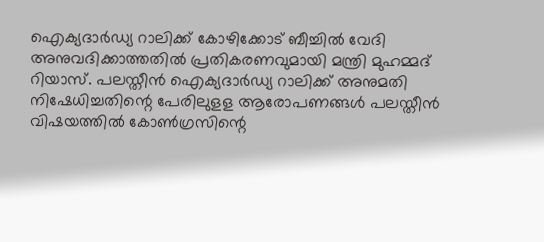ഐക്യദാർഡ്യ റാലിക്ക് കോഴിക്കോട് ബീച്ചിൽ വേദി അനുവദിക്കാത്തതിൽ പ്രതികരണവുമായി മന്ത്രി മുഹമ്മദ് റിയാസ്. പലസ്തീൻ ഐക്യദാർഡ്യ റാലിക്ക് അനുമതി നിഷേധിച്ചതിന്റെ പേരിലുളള ആരോപണങ്ങൾ പലസ്തീൻ വിഷയത്തിൽ കോൺഗ്രസിന്റെ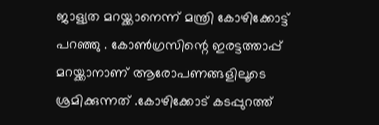ജാള്യത മറയ്ക്കാനെന്ന് മന്ത്രി കോഴിക്കോട്ട് പറഞ്ഞു . കോൺഗ്രസിന്റെ ഇരട്ടത്താപ്പ് മറയ്ക്കാനാണ് ആരോപണങ്ങളിലൂടെ ശ്രമിക്കുന്നത് .കോഴിക്കോട് കടപ്പുറത്ത്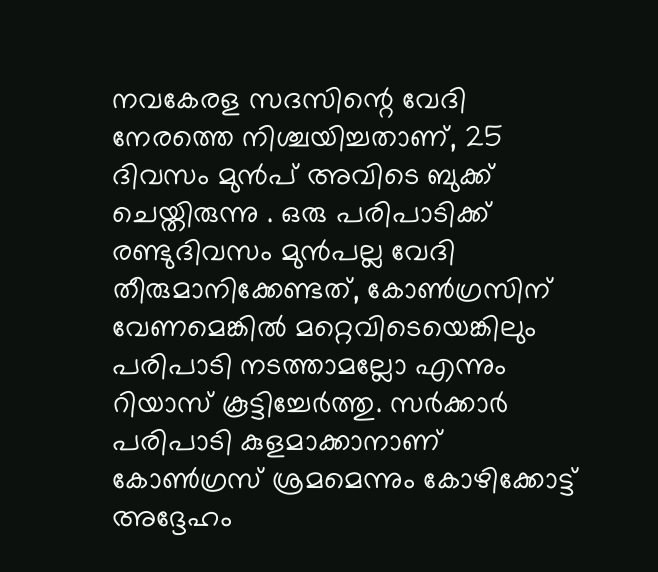നവകേരള സദസിന്റെ വേദി നേരത്തെ നിശ്ചയിച്ചതാണ്, 25 ദിവസം മുൻപ് അവിടെ ബുക്ക് ചെയ്തിരുന്നു . ഒരു പരിപാടിക്ക് രണ്ടുദിവസം മുൻപല്ല വേദി തീരുമാനിക്കേണ്ടത്, കോൺഗ്രസിന് വേണമെങ്കിൽ മറ്റെവിടെയെങ്കിലും പരിപാടി നടത്താമല്ലോ എന്നും റിയാസ് കൂട്ടിച്ചേർത്തു. സർക്കാർ പരിപാടി കുളമാക്കാനാണ് കോൺഗ്രസ് ശ്രമമെന്നും കോഴിക്കോട്ട് അദ്ദേഹം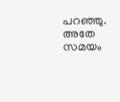പറഞ്ഞു. അതേ സമയം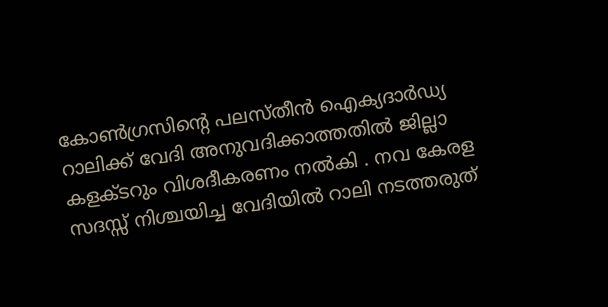കോൺഗ്രസിന്റെ പലസ്തീൻ ഐക്യദാർഡ്യ റാലിക്ക് വേദി അനുവദിക്കാത്തതിൽ ജില്ലാ കളക്ടറും വിശദീകരണം നൽകി . നവ കേരള സദസ്സ് നിശ്ചയിച്ച വേദിയിൽ റാലി നടത്തരുത്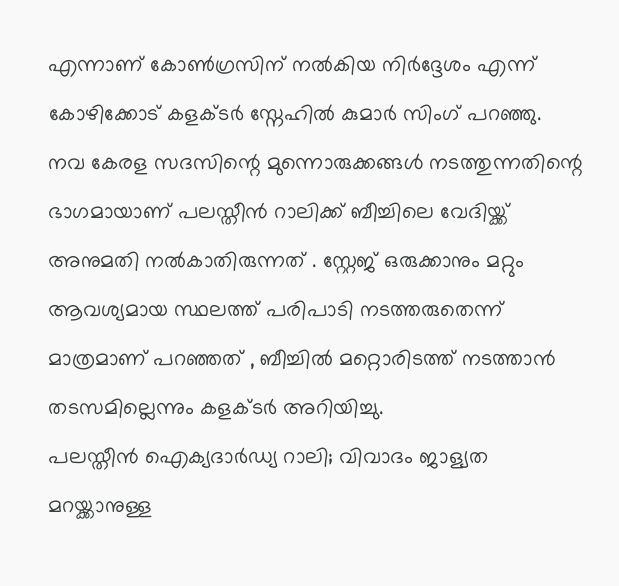എന്നാണ് കോൺഗ്രസിന് നൽകിയ നിർദ്ദേശം എന്ന് കോഴിക്കോട് കളക്ടർ സ്നേഹിൽ കുമാർ സിംഗ് പറഞ്ഞു. നവ കേരള സദസിന്റെ മുന്നൊരുക്കങ്ങൾ നടത്തുന്നതിന്റെ ഭാഗമായാണ് പലസ്തീൻ റാലിക്ക് ബീച്ചിലെ വേദിയ്ക്ക് അനുമതി നൽകാതിരുന്നത് . സ്റ്റേജ് ഒരുക്കാനും മറ്റും ആവശ്യമായ സ്ഥലത്ത് പരിപാടി നടത്തരുതെന്ന് മാത്രമാണ് പറഞ്ഞത് , ബീച്ചിൽ മറ്റൊരിടത്ത് നടത്താൻ തടസമില്ലെന്നും കളക്ടർ അറിയിച്ചു.
പലസ്തീൻ ഐക്യദാർഡ്യ റാലി; വിവാദം ജാള്യത മറയ്ക്കാനുള്ള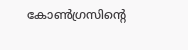കോൺഗ്രസിന്റെ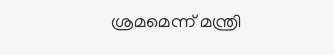ശ്രമമെന്ന് മന്ത്രി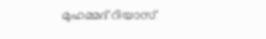മുഹമ്മദ് റിയാസ്